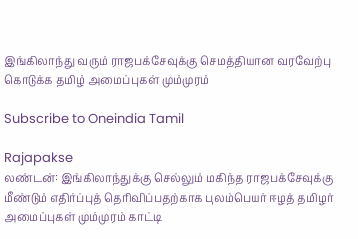இங்கிலாந்து வரும் ராஜபக்சேவுக்கு செமத்தியான வரவேற்பு கொடுக்க தமிழ் அமைப்புகள் மும்முரம்

Subscribe to Oneindia Tamil

Rajapakse
லண்டன்: இங்கிலாந்துக்கு செல்லும் மகிந்த ராஜபக்சேவுக்கு மீண்டும் எதிர்ப்புத் தெரிவிப்பதற்காக புலம்பெயர் ஈழத் தமிழர் அமைப்புகள் மும்முரம் காட்டி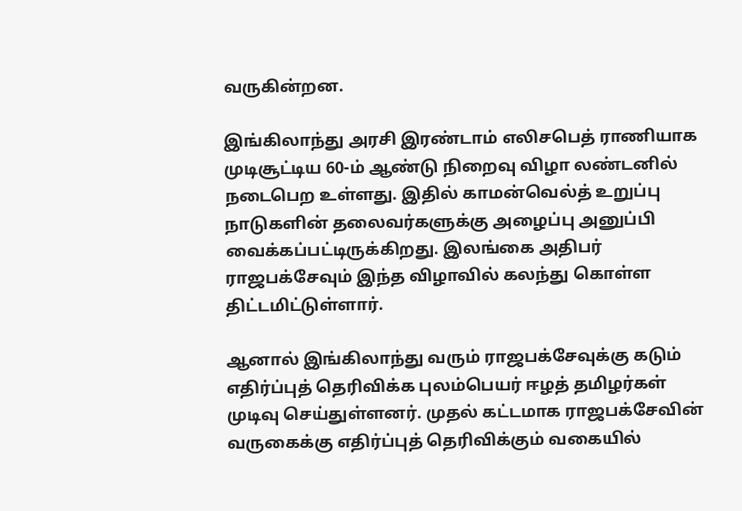வருகின்றன.

இங்கிலாந்து அரசி இரண்டாம் எலிசபெத் ராணியாக முடிசூட்டிய 60-ம் ஆண்டு நிறைவு விழா லண்டனில் நடைபெற உள்ளது. இதில் காமன்வெல்த் உறுப்பு நாடுகளின் தலைவர்களுக்கு அழைப்பு அனுப்பி வைக்கப்பட்டிருக்கிறது. இலங்கை அதிபர் ராஜபக்சேவும் இந்த விழாவில் கலந்து கொள்ள திட்டமிட்டுள்ளார்.

ஆனால் இங்கிலாந்து வரும் ராஜபக்சேவுக்கு கடும் எதிர்ப்புத் தெரிவிக்க புலம்பெயர் ஈழத் தமிழர்கள் முடிவு செய்துள்ளனர். முதல் கட்டமாக ராஜபக்சேவின் வருகைக்கு எதிர்ப்புத் தெரிவிக்கும் வகையில்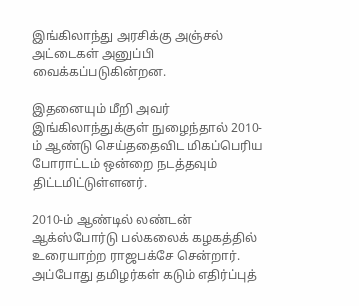இங்கிலாந்து அரசிக்கு அஞ்சல் அட்டைகள் அனுப்பி வைக்கப்படுகின்றன.

இதனையும் மீறி அவர் இங்கிலாந்துக்குள் நுழைந்தால் 2010-ம் ஆண்டு செய்ததைவிட மிகப்பெரிய போராட்டம் ஒன்றை நடத்தவும் திட்டமிட்டுள்ளனர்.

2010-ம் ஆண்டில் லண்டன் ஆக்ஸ்போர்டு பல்கலைக் கழகத்தில் உரையாற்ற ராஜபக்சே சென்றார். அப்போது தமிழர்கள் கடும் எதிர்ப்புத்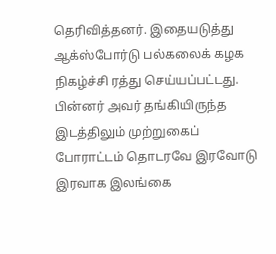தெரிவித்தனர். இதையடுத்து ஆக்ஸ்போர்டு பல்கலைக் கழக நிகழ்ச்சி ரத்து செய்யப்பட்டது. பின்னர் அவர் தங்கியிருந்த இடத்திலும் முற்றுகைப் போராட்டம் தொடரவே இரவோடு இரவாக இலங்கை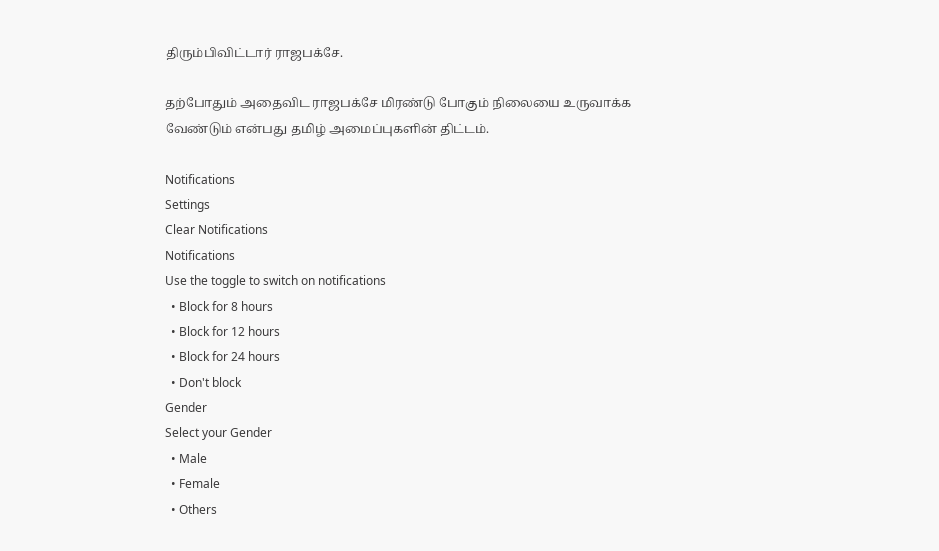திரும்பிவிட்டார் ராஜபக்சே.

தற்போதும் அதைவிட ராஜபக்சே மிரண்டு போகும் நிலையை உருவாக்க வேண்டும் என்பது தமிழ் அமைப்புகளின் திட்டம்.

Notifications
Settings
Clear Notifications
Notifications
Use the toggle to switch on notifications
  • Block for 8 hours
  • Block for 12 hours
  • Block for 24 hours
  • Don't block
Gender
Select your Gender
  • Male
  • Female
  • Others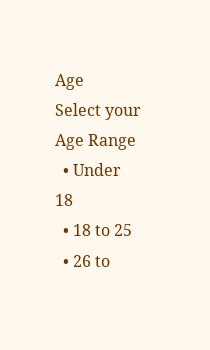Age
Select your Age Range
  • Under 18
  • 18 to 25
  • 26 to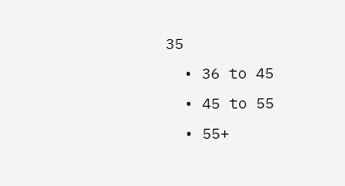35
  • 36 to 45
  • 45 to 55
  • 55+